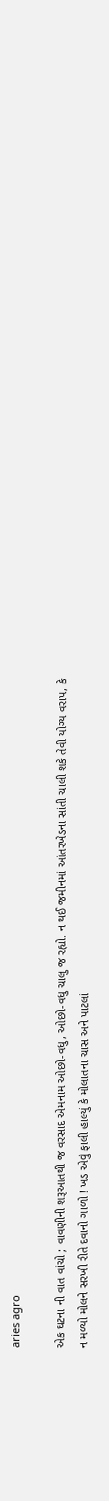aries agro

એક ઘટના ની વાત વાંચો ; વાવણીની શરૂઆતથી જ વરસાદ એમનામ ઓછો-વધુ, ઓછો-વધુ ચાલુ જ રહ્યો. ન થઈ જમીનમાં આંતરખેડના સાંતી ચાલી શકે તેવી યોગ્ય વરાપ, કે ન મળ્યો મોલને સરખી રીતે દવાનો ગાળો ! ખડ એવું ફાલી હાલ્યું કે મોલાતના ચાસ અને પાટલાં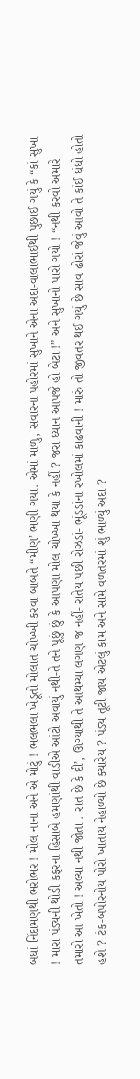બધાં નિંદામણથી ભરોભર ! મોલ નાના અને એ મોટું ! ભલભલા ખેડૂતો મોલાત ચોખ્ખી કરવા બાબતે “મીણ’ ભણી ગયા. એમાં માળુ, સવારના પહોરમાં સુખાને એના અદા-વાલાભાઈથી પુછાઈ ગયું કે “કાં સુખા ! મારા પંડ્યની થોડી કફરના હિસાબે હમણાંથી વાડીએ આંટો અવાયું નથી-તે તને પૂછું છું કે આપણા મોલ ચોખ્ખા થયા કે નહીં ? જરા ધ્યાન આપજે હો બેટા !” અને સુખાનો પારો ગયો ! “નથી કરવો અમારે તમારો આ ખેતો ! અલ્યા નથી જોતા . રાત છે કે દી’, ઊગ્યાથી તે આથમ્યા લગણ જ નહીં- રાતેય પછી રોઝડાં- ભૂંડડાંના રખોલમાં કાઢવાની ! મારું તો જીવતર થઈ ગયું છે સાવ ઢોરાં જેવું આવો તે કાંઈ ધંધો હોતો હશે ? ટંક-બપોરનોય પોરો ખાતાય નેહાળ્યો છે ક્યારેય ? પંડ્ય તૂટી જાય એટલું કામ અને સામે વળતરમાં શું ભાળ્યું અદા ?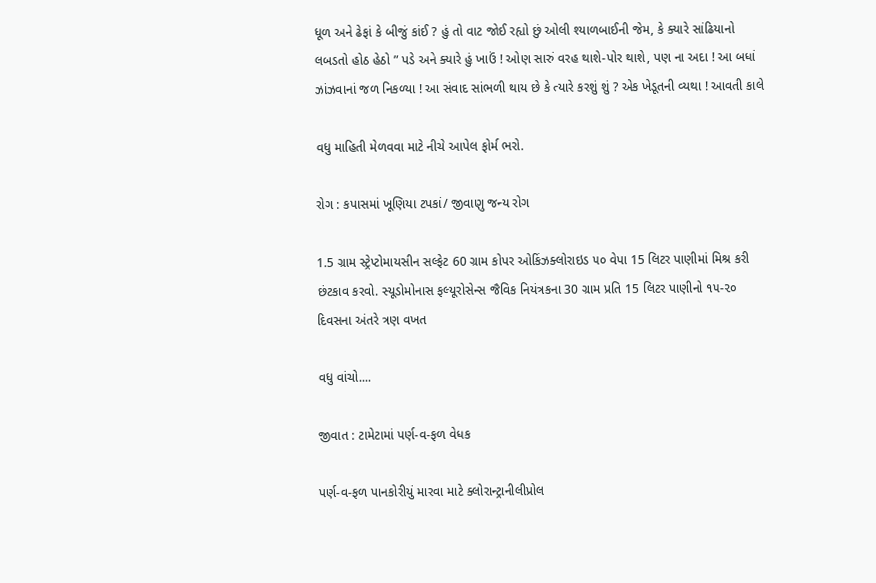ધૂળ અને ઢેફાં કે બીજું કાંઈ ? હું તો વાટ જોઈ રહ્યો છું ઓલી શ્યાળબાઈની જેમ, કે ક્યારે સાંઢિયાનો લબડતો હોઠ હેઠો ” પડે અને ક્યારે હું ખાઉં ! ઓણ સારું વરહ થાશે-પોર થાશે, પણ ના અદા ! આ બધાં ઝાંઝવાનાં જળ નિકળ્યા ! આ સંવાદ સાંભળી થાય છે કે ત્યારે કરશું શું ? એક ખેડૂતની વ્યથા ! આવતી કાલે

વધુ માહિતી મેળવવા માટે નીચે આપેલ ફોર્મ ભરો.

રોગ : કપાસમાં ખૂણિયા ટપકાં/ જીવાણુ જન્ય રોગ

1.5 ગ્રામ સ્ટ્રેપ્ટોમાયસીન સલ્ફેટ 60 ગ્રામ કોપર ઓકિંઝક્લોરાઇડ ૫૦ વેપા 15 લિટર પાણીમાં મિશ્ર કરી છંટકાવ કરવો. સ્યૂડોમોનાસ ફલ્યૂરોસેન્સ જૈવિક નિયંત્રકના 30 ગ્રામ પ્રતિ 15 લિટર પાણીનો ૧૫-૨૦ દિવસના અંતરે ત્રણ વખત

વધુ વાંચો....

જીવાત : ટામેટામાં પર્ણ-વ-ફળ વેધક

પર્ણ-વ-ફળ પાનકોરીયું મારવા માટે ક્લોરાન્ટ્રાનીલીપ્રોલ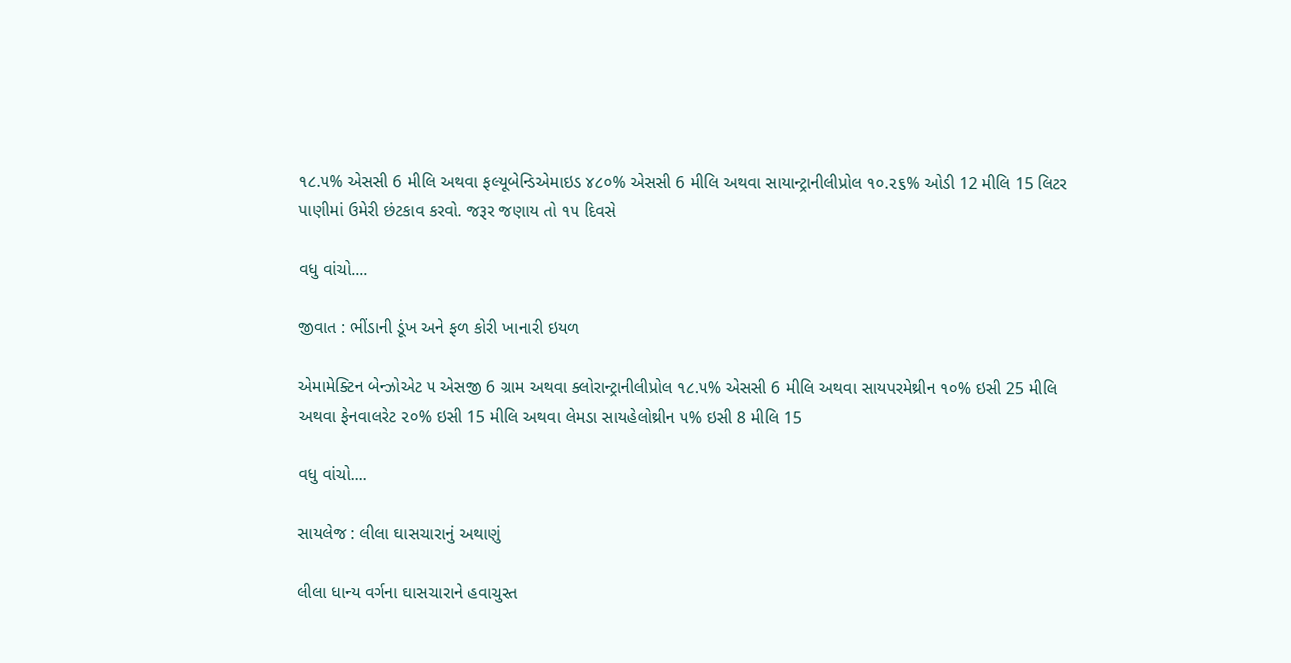૧૮.૫% એસસી 6 મીલિ અથવા ફલ્યૂબેન્ડિએમાઇડ ૪૮૦% એસસી 6 મીલિ અથવા સાયાન્ટ્રાનીલીપ્રોલ ૧૦.૨૬% ઓડી 12 મીલિ 15 લિટર પાણીમાં ઉમેરી છંટકાવ કરવો. જરૂર જણાય તો ૧૫ દિવસે

વધુ વાંચો....

જીવાત : ભીંડાની ડૂંખ અને ફળ કોરી ખાનારી ઇયળ

એમામેક્ટિન બેન્ઝોએટ ૫ એસજી 6 ગ્રામ અથવા ક્લોરાન્ટ્રાનીલીપ્રોલ ૧૮.૫% એસસી 6 મીલિ અથવા સાયપરમેથ્રીન ૧૦% ઇસી 25 મીલિ અથવા ફેનવાલરેટ ૨૦% ઇસી 15 મીલિ અથવા લેમડા સાયહેલોથ્રીન ૫% ઇસી 8 મીલિ 15

વધુ વાંચો....

સાયલેજ : લીલા ઘાસચારાનું અથાણું

લીલા ધાન્ય વર્ગના ઘાસચારાને હવાચુસ્ત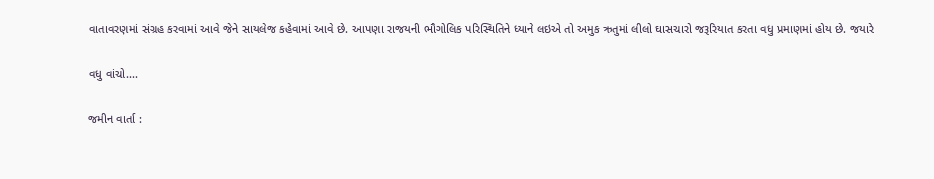વાતાવરણમાં સંગ્રહ કરવામાં આવે જેને સાયલેજ કહેવામાં આવે છે. આપણા રાજયની ભૌગોલિક પરિસ્થિતિને ધ્યાને લઇએ તો અમુક ઋતુમાં લીલો ઘાસચારો જરૂરિયાત કરતા વધુ પ્રમાણમાં હોય છે. જયારે

વધુ વાંચો....

જમીન વાર્તા :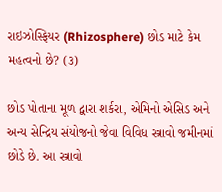રાઇઝોસ્ફિયર (Rhizosphere) છોડ માટે કેમ મહત્વનો છે? (૩)

છોડ પોતાના મૂળ દ્વારા શર્કરા, એમિનો એસિડ અને અન્ય સેન્દ્રિય સંયોજનો જેવા વિવિધ સ્ત્રાવો જમીનમાં છોડે છે. આ સ્ત્રાવો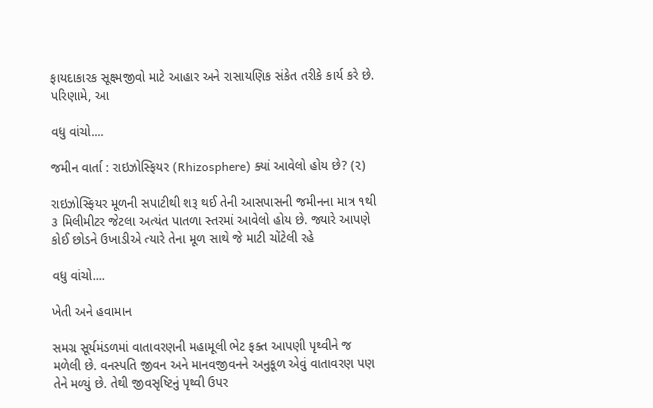ફાયદાકારક સૂક્ષ્મજીવો માટે આહાર અને રાસાયણિક સંકેત તરીકે કાર્ય કરે છે. પરિણામે, આ

વધુ વાંચો....

જમીન વાર્તા : રાઇઝોસ્ફિયર (Rhizosphere) ક્યાં આવેલો હોય છે? (૨)

રાઇઝોસ્ફિયર મૂળની સપાટીથી શરૂ થઈ તેની આસપાસની જમીનના માત્ર ૧થી ૩ મિલીમીટર જેટલા અત્યંત પાતળા સ્તરમાં આવેલો હોય છે. જ્યારે આપણે કોઈ છોડને ઉખાડીએ ત્યારે તેના મૂળ સાથે જે માટી ચોંટેલી રહે

વધુ વાંચો....

ખેતી અને હવામાન

સમગ્ર સૂર્યમંડળમાં વાતાવરણની મહામૂલી ભેટ ફક્ત આપણી પૃથ્વીને જ મળેલી છે. વનસ્પતિ જીવન અને માનવજીવનને અનુકૂળ એવું વાતાવરણ પણ તેને મળ્યું છે. તેથી જીવસૃષ્ટિનું પૃથ્વી ઉપર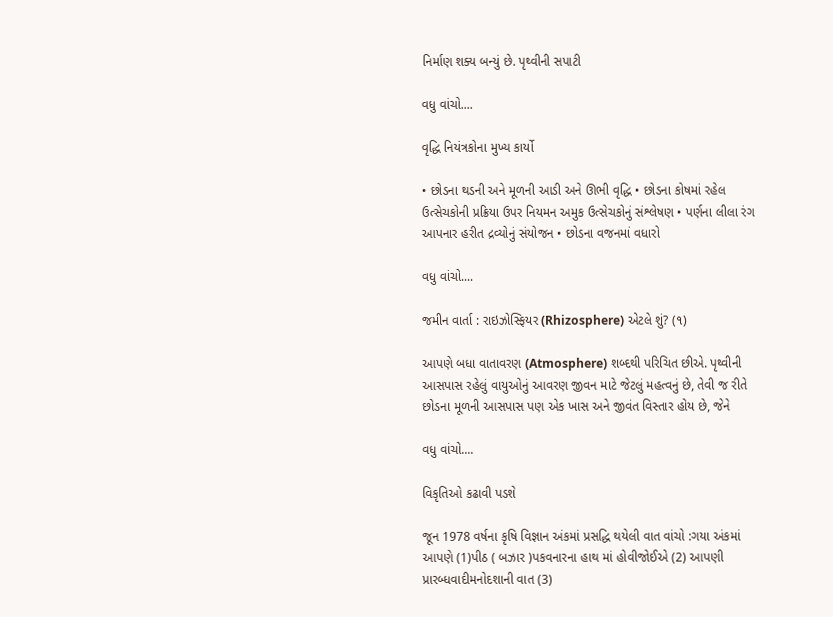નિર્માણ શક્ય બન્યું છે. પૃથ્વીની સપાટી

વધુ વાંચો....

વૃદ્ધિ નિયંત્રકોના મુખ્ય કાર્યો

• છોડના થડની અને મૂળની આડી અને ઊભી વૃદ્ધિ • છોડના કોષમાં રહેલ ઉત્સેચકોની પ્રક્રિયા ઉપર નિયમન અમુક ઉત્સેચકોનું સંશ્લેષણ • પર્ણના લીલા રંગ આપનાર હરીત દ્રવ્યોનું સંયોજન • છોડના વજનમાં વધારો

વધુ વાંચો....

જમીન વાર્તા : રાઇઝોસ્ફિયર (Rhizosphere) એટલે શું? (૧)

આપણે બધા વાતાવરણ (Atmosphere) શબ્દથી પરિચિત છીએ. પૃથ્વીની આસપાસ રહેલું વાયુઓનું આવરણ જીવન માટે જેટલું મહત્વનું છે, તેવી જ રીતે છોડના મૂળની આસપાસ પણ એક ખાસ અને જીવંત વિસ્તાર હોય છે, જેને

વધુ વાંચો....

વિકૃતિઓ કઢાવી પડશે

જૂન 1978 વર્ષના કૃષિ વિજ્ઞાન અંકમાં પ્રસદ્ધિ થયેલી વાત વાંચો :ગયા અંકમાં આપણે (1)પીઠ ( બઝાર )પકવનારના હાથ માં હોવીજોઈએ (2) આપણી પ્રારબ્ધવાદીમનોદશાની વાત (3)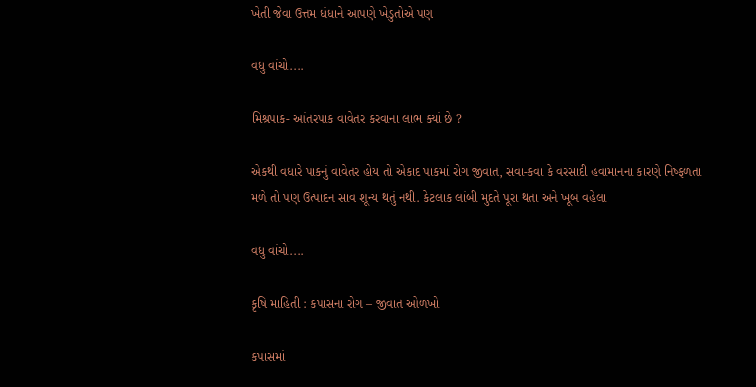ખેતી જેવા ઉત્તમ ધંધાને આપણે ખેડુતોએ પણ

વધુ વાંચો....

મિશ્રપાક- આંતરપાક વાવેતર કરવાના લાભ ક્યાં છે ?

એકથી વધારે પાકનું વાવેતર હોય તો એકાદ પાકમાં રોગ જીવાત, સવા-કવા કે વરસાદી હવામાનના કારણે નિષ્ફળતા મળે તો પણ ઉત્પાદન સાવ શૂન્ય થતું નથી. કેટલાક લાંબી મુદતે પૂરા થતા અને ખૂબ વહેલા

વધુ વાંચો....

કૃષિ માહિતી : કપાસના રોગ – જીવાત ઓળખો

કપાસમાં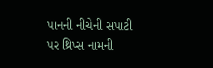પાનની નીચેની સપાટી પર થ્રિપ્સ નામની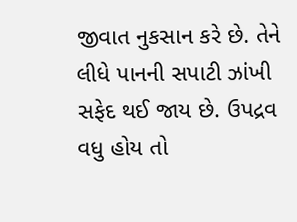જીવાત નુકસાન કરે છે. તેને લીધે પાનની સપાટી ઝાંખી સફેદ થઈ જાય છે. ઉપદ્રવ વધુ હોય તો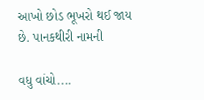આખો છોડ ભૂખરો થઈ જાય છે. પાનકથીરી નામની

વધુ વાંચો....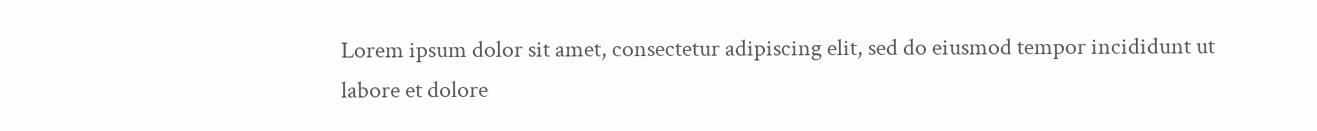Lorem ipsum dolor sit amet, consectetur adipiscing elit, sed do eiusmod tempor incididunt ut labore et dolore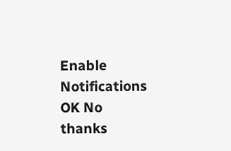Enable Notifications OK No thanks